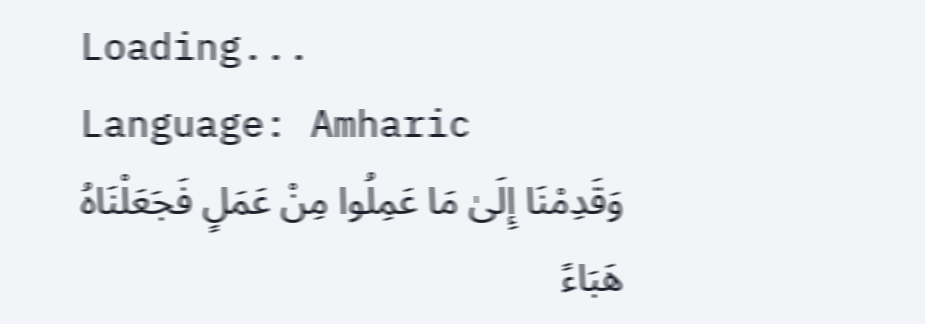Loading...
Language: Amharic
وَقَدِمْنَا إِلَىٰ مَا عَمِلُوا مِنْ عَمَلٍ فَجَعَلْنَاهُ هَبَاءً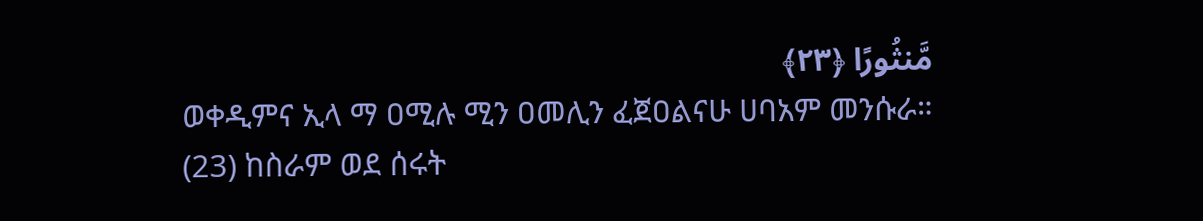مَّنثُورًا ﴿٢٣﴾
ወቀዲምና ኢላ ማ ዐሚሉ ሚን ዐመሊን ፈጀዐልናሁ ሀባአም መንሱራ።
(23) ከስራም ወደ ሰሩት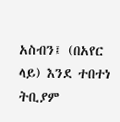አስብን፤ (በአየር ላይ) እንደ ተበተነ ትቢያም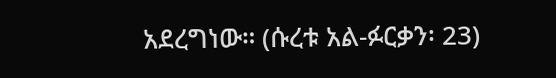አደረግነው። (ሱረቱ አል-ፉርቃን፡ 23)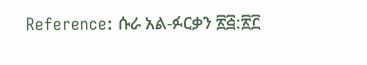Reference: ሱራ አል-ፉርቃን ፳፭:፳፫